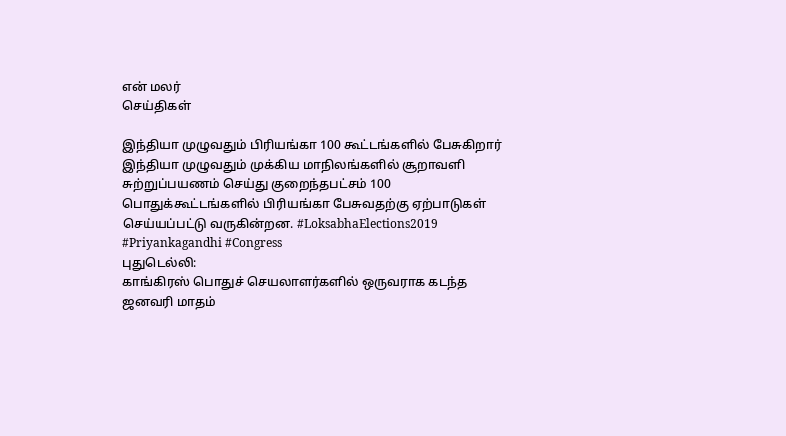என் மலர்
செய்திகள்

இந்தியா முழுவதும் பிரியங்கா 100 கூட்டங்களில் பேசுகிறார்
இந்தியா முழுவதும் முக்கிய மாநிலங்களில் சூறாவளி சுற்றுப்பயணம் செய்து குறைந்தபட்சம் 100 பொதுக்கூட்டங்களில் பிரியங்கா பேசுவதற்கு ஏற்பாடுகள் செய்யப்பட்டு வருகின்றன. #LoksabhaElections2019 #Priyankagandhi #Congress
புதுடெல்லி:
காங்கிரஸ் பொதுச் செயலாளர்களில் ஒருவராக கடந்த ஜனவரி மாதம்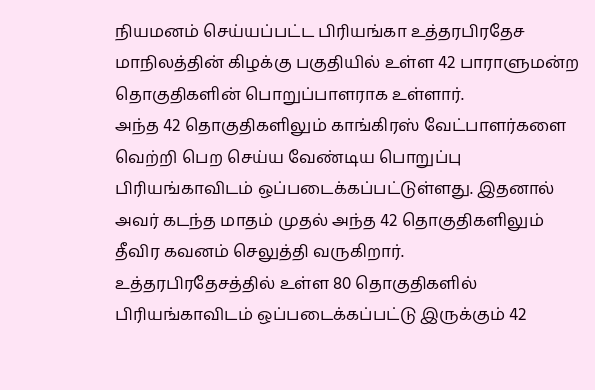நியமனம் செய்யப்பட்ட பிரியங்கா உத்தரபிரதேச மாநிலத்தின் கிழக்கு பகுதியில் உள்ள 42 பாராளுமன்ற தொகுதிகளின் பொறுப்பாளராக உள்ளார்.
அந்த 42 தொகுதிகளிலும் காங்கிரஸ் வேட்பாளர்களை வெற்றி பெற செய்ய வேண்டிய பொறுப்பு பிரியங்காவிடம் ஒப்படைக்கப்பட்டுள்ளது. இதனால் அவர் கடந்த மாதம் முதல் அந்த 42 தொகுதிகளிலும் தீவிர கவனம் செலுத்தி வருகிறார்.
உத்தரபிரதேசத்தில் உள்ள 80 தொகுதிகளில் பிரியங்காவிடம் ஒப்படைக்கப்பட்டு இருக்கும் 42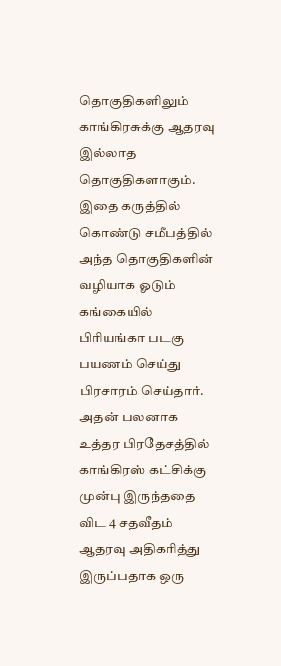தொகுதிகளிலும் காங்கிரசுக்கு ஆதரவு இல்லாத தொகுதிகளாகும். இதை கருத்தில் கொண்டு சமீபத்தில் அந்த தொகுதிகளின் வழியாக ஓடும் கங்கையில் பிரியங்கா படகு பயணம் செய்து பிரசாரம் செய்தார்.
அதன் பலனாக உத்தர பிரதேசத்தில் காங்கிரஸ் கட்சிக்கு முன்பு இருந்ததை விட 4 சதவீதம் ஆதரவு அதிகரித்து இருப்பதாக ஒரு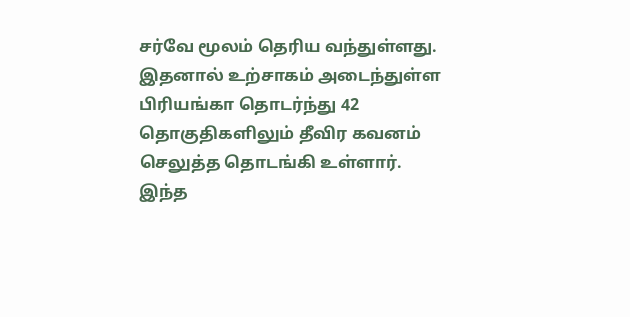சர்வே மூலம் தெரிய வந்துள்ளது. இதனால் உற்சாகம் அடைந்துள்ள பிரியங்கா தொடர்ந்து 42 தொகுதிகளிலும் தீவிர கவனம் செலுத்த தொடங்கி உள்ளார்.
இந்த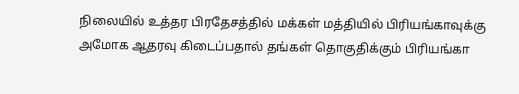நிலையில் உத்தர பிரதேசத்தில் மக்கள் மத்தியில் பிரியங்காவுக்கு அமோக ஆதரவு கிடைப்பதால் தங்கள் தொகுதிக்கும் பிரியங்கா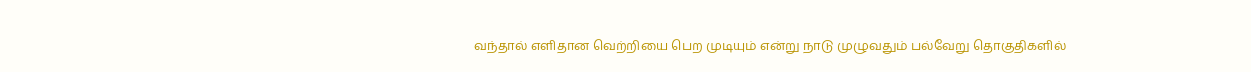வந்தால் எளிதான வெற்றியை பெற முடியும் என்று நாடு முழுவதும் பல்வேறு தொகுதிகளில்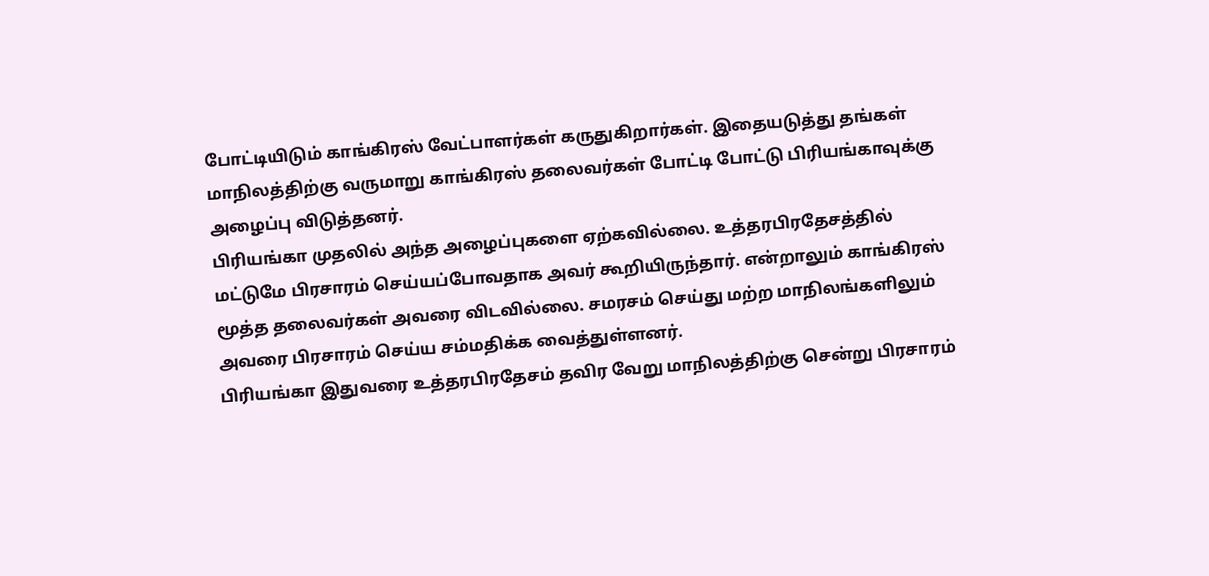போட்டியிடும் காங்கிரஸ் வேட்பாளர்கள் கருதுகிறார்கள். இதையடுத்து தங்கள் மாநிலத்திற்கு வருமாறு காங்கிரஸ் தலைவர்கள் போட்டி போட்டு பிரியங்காவுக்கு அழைப்பு விடுத்தனர்.
பிரியங்கா முதலில் அந்த அழைப்புகளை ஏற்கவில்லை. உத்தரபிரதேசத்தில் மட்டுமே பிரசாரம் செய்யப்போவதாக அவர் கூறியிருந்தார். என்றாலும் காங்கிரஸ் மூத்த தலைவர்கள் அவரை விடவில்லை. சமரசம் செய்து மற்ற மாநிலங்களிலும் அவரை பிரசாரம் செய்ய சம்மதிக்க வைத்துள்ளனர்.
பிரியங்கா இதுவரை உத்தரபிரதேசம் தவிர வேறு மாநிலத்திற்கு சென்று பிரசாரம்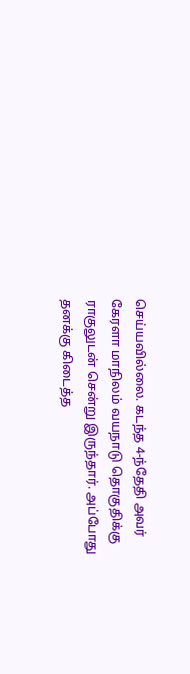செய்யவில்லை. கடந்த 4-ந்தேதி அவர் கேரளா மாநிலம் வயநாடு தொகுதிக்கு ராகுலுடன் சென்று இருந்தார். அப்போது தனக்கு கிடைத்த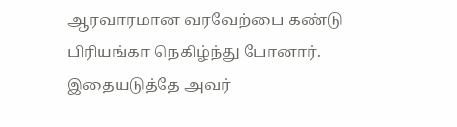ஆரவாரமான வரவேற்பை கண்டு பிரியங்கா நெகிழ்ந்து போனார்.
இதையடுத்தே அவர்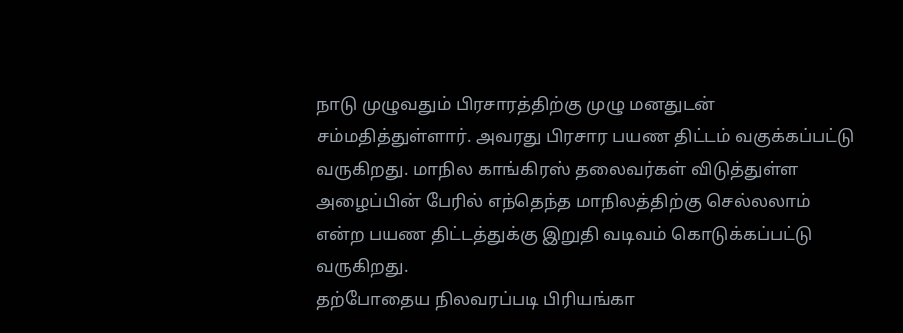நாடு முழுவதும் பிரசாரத்திற்கு முழு மனதுடன் சம்மதித்துள்ளார். அவரது பிரசார பயண திட்டம் வகுக்கப்பட்டு வருகிறது. மாநில காங்கிரஸ் தலைவர்கள் விடுத்துள்ள அழைப்பின் பேரில் எந்தெந்த மாநிலத்திற்கு செல்லலாம் என்ற பயண திட்டத்துக்கு இறுதி வடிவம் கொடுக்கப்பட்டு வருகிறது.
தற்போதைய நிலவரப்படி பிரியங்கா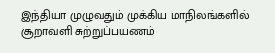இந்தியா முழுவதும் முக்கிய மாநிலங்களில் சூறாவளி சுற்றுப்பயணம்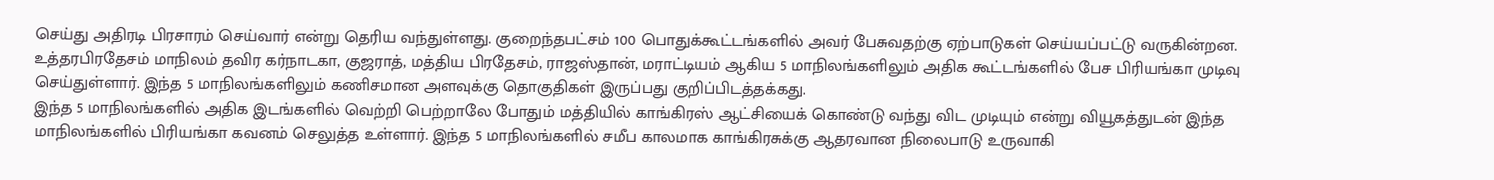செய்து அதிரடி பிரசாரம் செய்வார் என்று தெரிய வந்துள்ளது. குறைந்தபட்சம் 100 பொதுக்கூட்டங்களில் அவர் பேசுவதற்கு ஏற்பாடுகள் செய்யப்பட்டு வருகின்றன.
உத்தரபிரதேசம் மாநிலம் தவிர கர்நாடகா, குஜராத், மத்திய பிரதேசம், ராஜஸ்தான், மராட்டியம் ஆகிய 5 மாநிலங்களிலும் அதிக கூட்டங்களில் பேச பிரியங்கா முடிவு செய்துள்ளார். இந்த 5 மாநிலங்களிலும் கணிசமான அளவுக்கு தொகுதிகள் இருப்பது குறிப்பிடத்தக்கது.
இந்த 5 மாநிலங்களில் அதிக இடங்களில் வெற்றி பெற்றாலே போதும் மத்தியில் காங்கிரஸ் ஆட்சியைக் கொண்டு வந்து விட முடியும் என்று வியூகத்துடன் இந்த மாநிலங்களில் பிரியங்கா கவனம் செலுத்த உள்ளார். இந்த 5 மாநிலங்களில் சமீப காலமாக காங்கிரசுக்கு ஆதரவான நிலைபாடு உருவாகி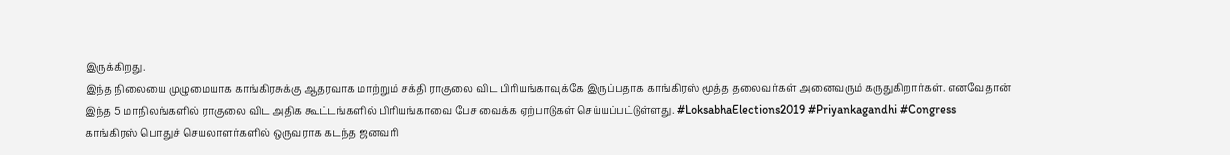இருக்கிறது.
இந்த நிலையை முழுமையாக காங்கிரசுக்கு ஆதரவாக மாற்றும் சக்தி ராகுலை விட பிரியங்காவுக்கே இருப்பதாக காங்கிரஸ் மூத்த தலைவர்கள் அனைவரும் கருதுகிறார்கள். எனவேதான் இந்த 5 மாநிலங்களில் ராகுலை விட அதிக கூட்டங்களில் பிரியங்காவை பேச வைக்க ஏற்பாடுகள் செய்யப்பட்டுள்ளது. #LoksabhaElections2019 #Priyankagandhi #Congress
காங்கிரஸ் பொதுச் செயலாளர்களில் ஒருவராக கடந்த ஜனவரி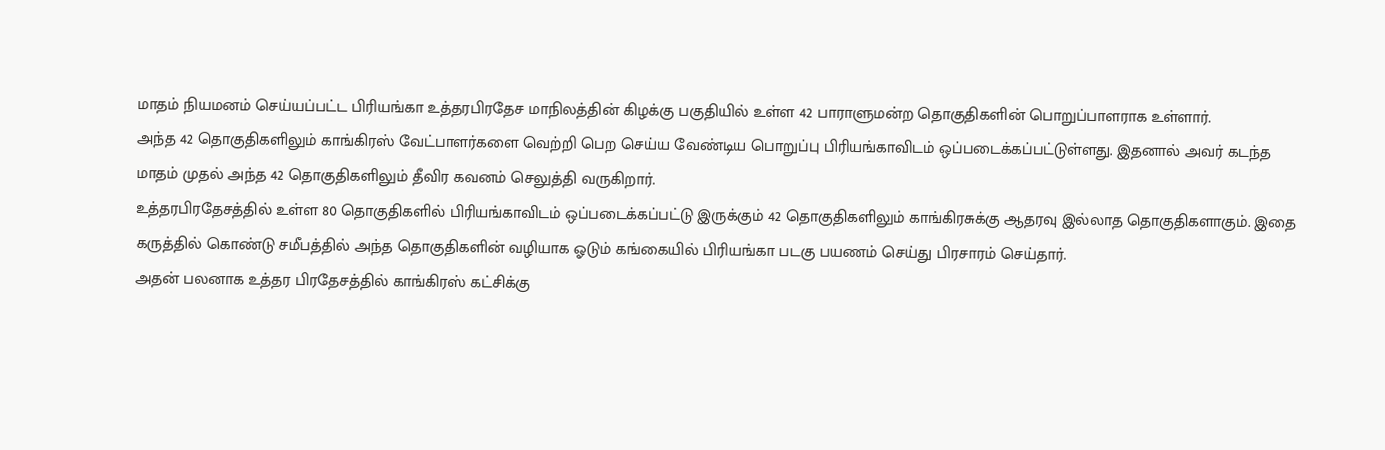மாதம் நியமனம் செய்யப்பட்ட பிரியங்கா உத்தரபிரதேச மாநிலத்தின் கிழக்கு பகுதியில் உள்ள 42 பாராளுமன்ற தொகுதிகளின் பொறுப்பாளராக உள்ளார்.
அந்த 42 தொகுதிகளிலும் காங்கிரஸ் வேட்பாளர்களை வெற்றி பெற செய்ய வேண்டிய பொறுப்பு பிரியங்காவிடம் ஒப்படைக்கப்பட்டுள்ளது. இதனால் அவர் கடந்த மாதம் முதல் அந்த 42 தொகுதிகளிலும் தீவிர கவனம் செலுத்தி வருகிறார்.
உத்தரபிரதேசத்தில் உள்ள 80 தொகுதிகளில் பிரியங்காவிடம் ஒப்படைக்கப்பட்டு இருக்கும் 42 தொகுதிகளிலும் காங்கிரசுக்கு ஆதரவு இல்லாத தொகுதிகளாகும். இதை கருத்தில் கொண்டு சமீபத்தில் அந்த தொகுதிகளின் வழியாக ஓடும் கங்கையில் பிரியங்கா படகு பயணம் செய்து பிரசாரம் செய்தார்.
அதன் பலனாக உத்தர பிரதேசத்தில் காங்கிரஸ் கட்சிக்கு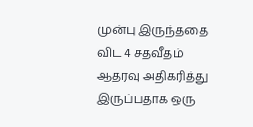முன்பு இருந்ததை விட 4 சதவீதம் ஆதரவு அதிகரித்து இருப்பதாக ஒரு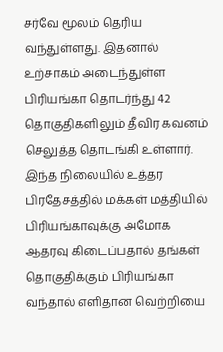சர்வே மூலம் தெரிய வந்துள்ளது. இதனால் உற்சாகம் அடைந்துள்ள பிரியங்கா தொடர்ந்து 42 தொகுதிகளிலும் தீவிர கவனம் செலுத்த தொடங்கி உள்ளார்.
இந்த நிலையில் உத்தர பிரதேசத்தில் மக்கள் மத்தியில் பிரியங்காவுக்கு அமோக ஆதரவு கிடைப்பதால் தங்கள் தொகுதிக்கும் பிரியங்கா வந்தால் எளிதான வெற்றியை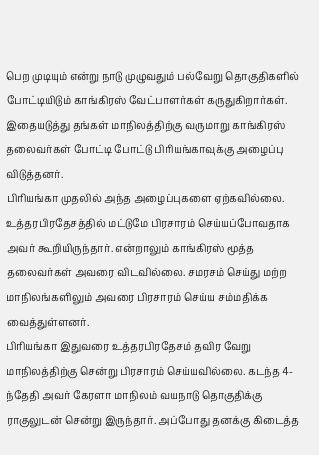பெற முடியும் என்று நாடு முழுவதும் பல்வேறு தொகுதிகளில் போட்டியிடும் காங்கிரஸ் வேட்பாளர்கள் கருதுகிறார்கள். இதையடுத்து தங்கள் மாநிலத்திற்கு வருமாறு காங்கிரஸ் தலைவர்கள் போட்டி போட்டு பிரியங்காவுக்கு அழைப்பு விடுத்தனர்.
பிரியங்கா முதலில் அந்த அழைப்புகளை ஏற்கவில்லை. உத்தரபிரதேசத்தில் மட்டுமே பிரசாரம் செய்யப்போவதாக அவர் கூறியிருந்தார். என்றாலும் காங்கிரஸ் மூத்த தலைவர்கள் அவரை விடவில்லை. சமரசம் செய்து மற்ற மாநிலங்களிலும் அவரை பிரசாரம் செய்ய சம்மதிக்க வைத்துள்ளனர்.
பிரியங்கா இதுவரை உத்தரபிரதேசம் தவிர வேறு மாநிலத்திற்கு சென்று பிரசாரம் செய்யவில்லை. கடந்த 4-ந்தேதி அவர் கேரளா மாநிலம் வயநாடு தொகுதிக்கு ராகுலுடன் சென்று இருந்தார். அப்போது தனக்கு கிடைத்த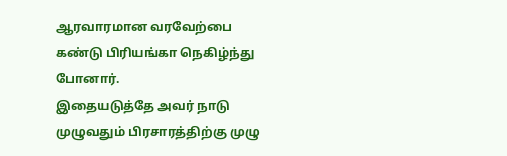ஆரவாரமான வரவேற்பை கண்டு பிரியங்கா நெகிழ்ந்து போனார்.
இதையடுத்தே அவர் நாடு முழுவதும் பிரசாரத்திற்கு முழு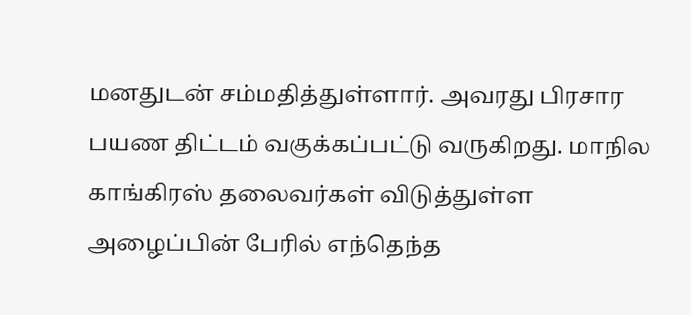மனதுடன் சம்மதித்துள்ளார். அவரது பிரசார பயண திட்டம் வகுக்கப்பட்டு வருகிறது. மாநில காங்கிரஸ் தலைவர்கள் விடுத்துள்ள அழைப்பின் பேரில் எந்தெந்த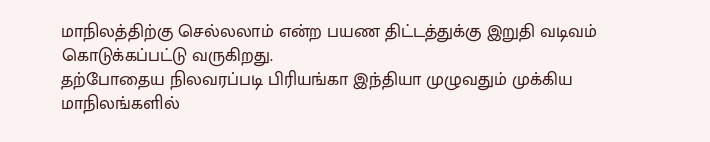மாநிலத்திற்கு செல்லலாம் என்ற பயண திட்டத்துக்கு இறுதி வடிவம் கொடுக்கப்பட்டு வருகிறது.
தற்போதைய நிலவரப்படி பிரியங்கா இந்தியா முழுவதும் முக்கிய மாநிலங்களில்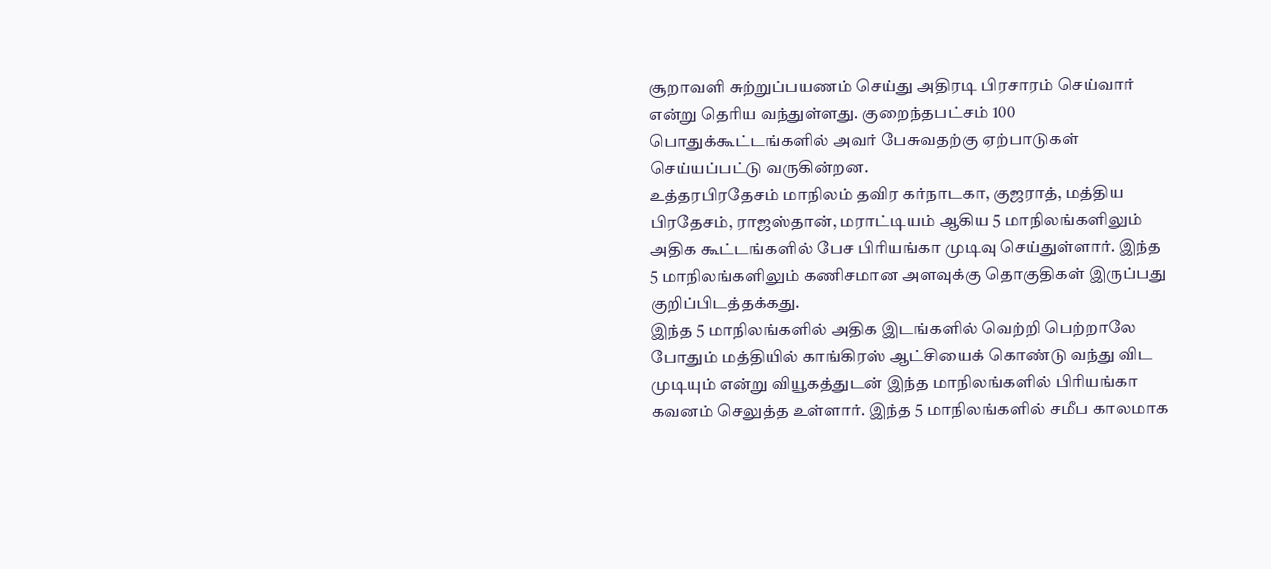சூறாவளி சுற்றுப்பயணம் செய்து அதிரடி பிரசாரம் செய்வார் என்று தெரிய வந்துள்ளது. குறைந்தபட்சம் 100 பொதுக்கூட்டங்களில் அவர் பேசுவதற்கு ஏற்பாடுகள் செய்யப்பட்டு வருகின்றன.
உத்தரபிரதேசம் மாநிலம் தவிர கர்நாடகா, குஜராத், மத்திய பிரதேசம், ராஜஸ்தான், மராட்டியம் ஆகிய 5 மாநிலங்களிலும் அதிக கூட்டங்களில் பேச பிரியங்கா முடிவு செய்துள்ளார். இந்த 5 மாநிலங்களிலும் கணிசமான அளவுக்கு தொகுதிகள் இருப்பது குறிப்பிடத்தக்கது.
இந்த 5 மாநிலங்களில் அதிக இடங்களில் வெற்றி பெற்றாலே போதும் மத்தியில் காங்கிரஸ் ஆட்சியைக் கொண்டு வந்து விட முடியும் என்று வியூகத்துடன் இந்த மாநிலங்களில் பிரியங்கா கவனம் செலுத்த உள்ளார். இந்த 5 மாநிலங்களில் சமீப காலமாக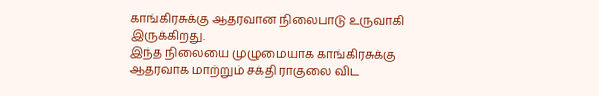காங்கிரசுக்கு ஆதரவான நிலைபாடு உருவாகி இருக்கிறது.
இந்த நிலையை முழுமையாக காங்கிரசுக்கு ஆதரவாக மாற்றும் சக்தி ராகுலை விட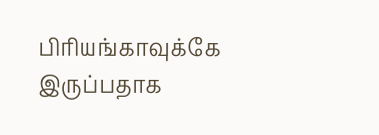பிரியங்காவுக்கே இருப்பதாக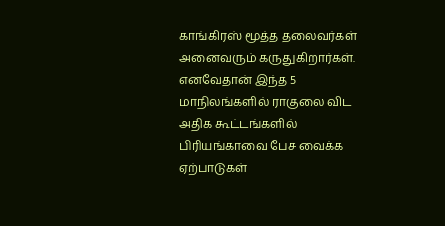காங்கிரஸ் மூத்த தலைவர்கள் அனைவரும் கருதுகிறார்கள். எனவேதான் இந்த 5 மாநிலங்களில் ராகுலை விட அதிக கூட்டங்களில் பிரியங்காவை பேச வைக்க ஏற்பாடுகள்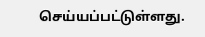செய்யப்பட்டுள்ளது.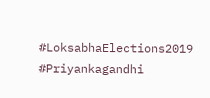#LoksabhaElections2019 #Priyankagandhi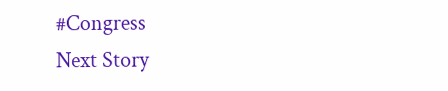#Congress
Next Story